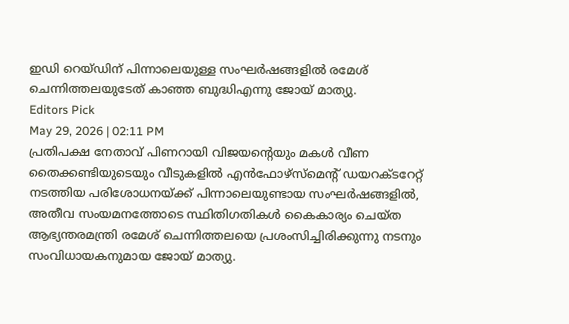ഇഡി റെയ്ഡിന് പിന്നാലെയുള്ള സംഘർഷങ്ങളിൽ രമേശ് ചെന്നിത്തലയുടേത് കാഞ്ഞ ബുദ്ധിഎന്നു ജോയ് മാത്യു.
Editors Pick
May 29, 2026 | 02:11 PM
പ്രതിപക്ഷ നേതാവ് പിണറായി വിജയന്റെയും മകൾ വീണ തൈക്കണ്ടിയുടെയും വീടുകളിൽ എൻഫോഴ്സ്മെന്റ് ഡയറക്ടറേറ്റ് നടത്തിയ പരിശോധനയ്ക്ക് പിന്നാലെയുണ്ടായ സംഘർഷങ്ങളിൽ, അതീവ സംയമനത്തോടെ സ്ഥിതിഗതികൾ കൈകാര്യം ചെയ്ത ആഭ്യന്തരമന്ത്രി രമേശ് ചെന്നിത്തലയെ പ്രശംസിച്ചിരിക്കുന്നു നടനും സംവിധായകനുമായ ജോയ് മാത്യു.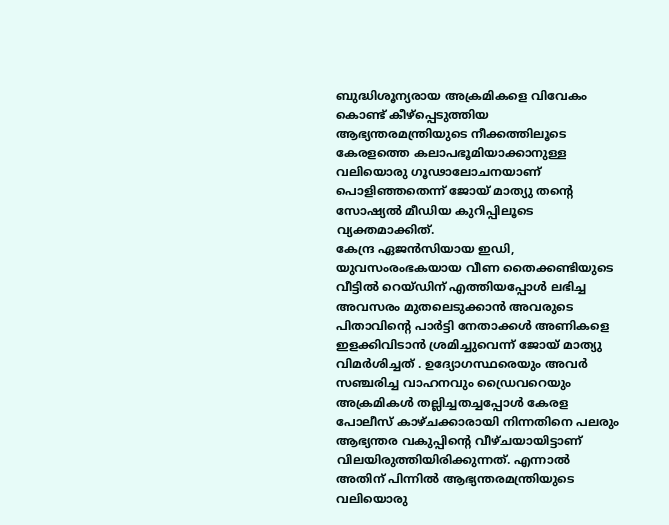ബുദ്ധിശൂന്യരായ അക്രമികളെ വിവേകം കൊണ്ട് കീഴ്പ്പെടുത്തിയ ആഭ്യന്തരമന്ത്രിയുടെ നീക്കത്തിലൂടെ കേരളത്തെ കലാപഭൂമിയാക്കാനുള്ള വലിയൊരു ഗൂഢാലോചനയാണ് പൊളിഞ്ഞതെന്ന് ജോയ് മാത്യു തന്റെ സോഷ്യൽ മീഡിയ കുറിപ്പിലൂടെ വ്യക്തമാക്കിത്.
കേന്ദ്ര ഏജൻസിയായ ഇഡി, യുവസംരംഭകയായ വീണ തൈക്കണ്ടിയുടെ വീട്ടിൽ റെയ്ഡിന് എത്തിയപ്പോൾ ലഭിച്ച അവസരം മുതലെടുക്കാൻ അവരുടെ പിതാവിന്റെ പാർട്ടി നേതാക്കൾ അണികളെ ഇളക്കിവിടാൻ ശ്രമിച്ചുവെന്ന് ജോയ് മാത്യു വിമർശിച്ചത് . ഉദ്യോഗസ്ഥരെയും അവർ സഞ്ചരിച്ച വാഹനവും ഡ്രൈവറെയും അക്രമികൾ തല്ലിച്ചതച്ചപ്പോൾ കേരള പോലീസ് കാഴ്ചക്കാരായി നിന്നതിനെ പലരും ആഭ്യന്തര വകുപ്പിന്റെ വീഴ്ചയായിട്ടാണ് വിലയിരുത്തിയിരിക്കുന്നത്. എന്നാൽ അതിന് പിന്നിൽ ആഭ്യന്തരമന്ത്രിയുടെ വലിയൊരു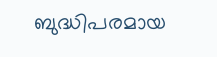ബുദ്ധിപരമായ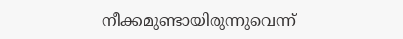നീക്കമുണ്ടായിരുന്നുവെന്ന്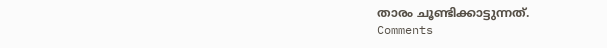താരം ചൂണ്ടിക്കാട്ടുന്നത്.
Comments